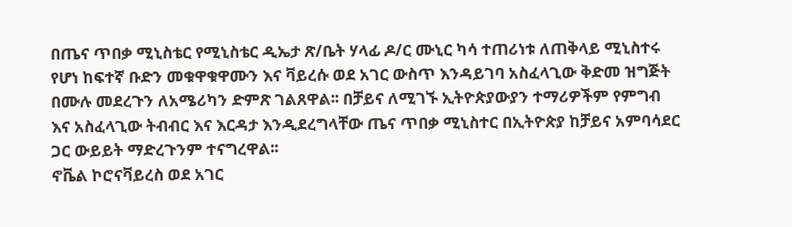በጤና ጥበቃ ሚኒስቴር የሚኒስቴር ዲኤታ ጽ/ቤት ሃላፊ ዶ/ር ሙኒር ካሳ ተጠሪነቱ ለጠቅላይ ሚኒስተሩ የሆነ ከፍተኛ ቡድን መቁዋቁዋሙን እና ቫይረሱ ወደ አገር ውስጥ እንዳይገባ አስፈላጊው ቅድመ ዝግጅት በሙሉ መደረጉን ለአሜሪካን ድምጽ ገልጸዋል፡፡ በቻይና ለሚገኙ ኢትዮጵያውያን ተማሪዎችም የምግብ እና አስፈላጊው ትብብር እና እርዳታ እንዲደረግላቸው ጤና ጥበቃ ሚኒስተር በኢትዮጵያ ከቻይና አምባሳደር ጋር ውይይት ማድረጉንም ተናግረዋል፡፡
ኖቬል ኮሮናቫይረስ ወደ አገር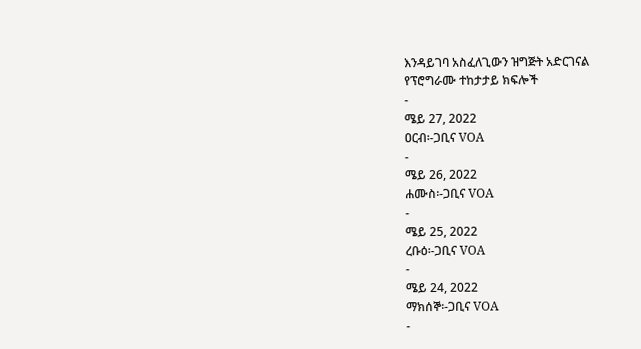እንዳይገባ አስፈለጊውን ዝግጅት አድርገናል
የፕሮግራሙ ተከታታይ ክፍሎች
-
ሜይ 27, 2022
ዐርብ፡-ጋቢና VOA
-
ሜይ 26, 2022
ሐሙስ፡-ጋቢና VOA
-
ሜይ 25, 2022
ረቡዕ፡-ጋቢና VOA
-
ሜይ 24, 2022
ማክሰኞ፡-ጋቢና VOA
-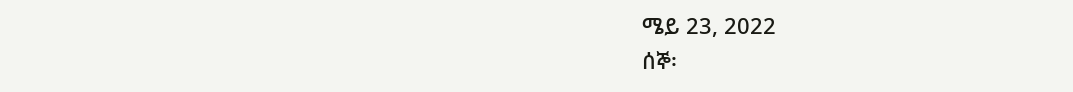ሜይ 23, 2022
ሰኞ፡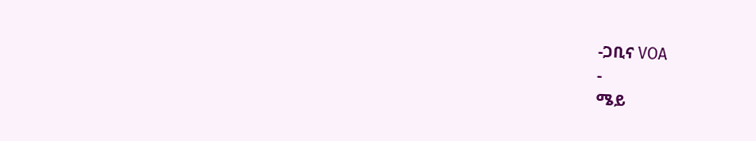-ጋቢና VOA
-
ሜይ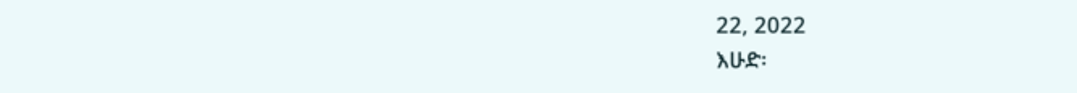22, 2022
እሁድ፡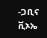-ጋቢና ቪኦኤ